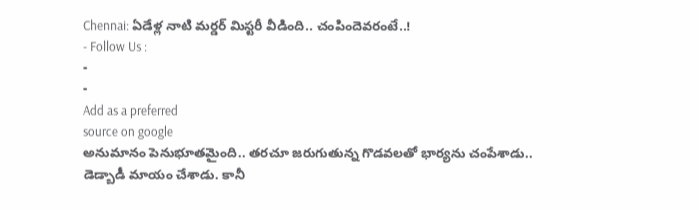Chennai: ఏడేళ్ల నాటి మర్డర్ మిస్టరీ వీడింది.. చంపిందెవరంటే..!
- Follow Us :
-
-
Add as a preferred
source on google
అనుమానం పెనుభూతమైంది.. తరచూ జరుగుతున్న గొడవలతో భార్యను చంపేశాడు.. డెడ్బాడీ మాయం చేశాడు. కానీ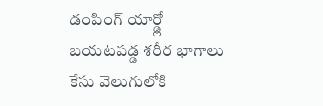డంపింగ్ యార్డ్లో బయటపడ్డ శరీర భాగాలు కేసు వెలుగులోకి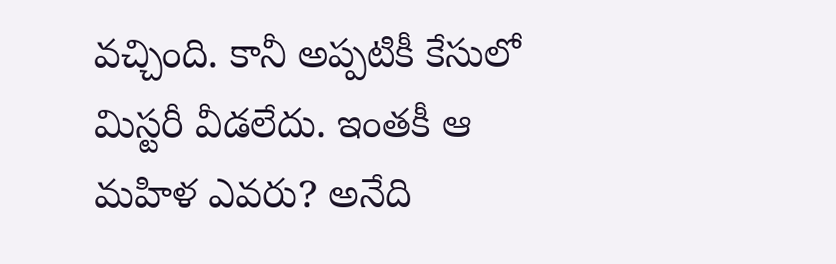వచ్చింది. కానీ అప్పటికీ కేసులో మిస్టరీ వీడలేదు. ఇంతకీ ఆ మహిళ ఎవరు? అనేది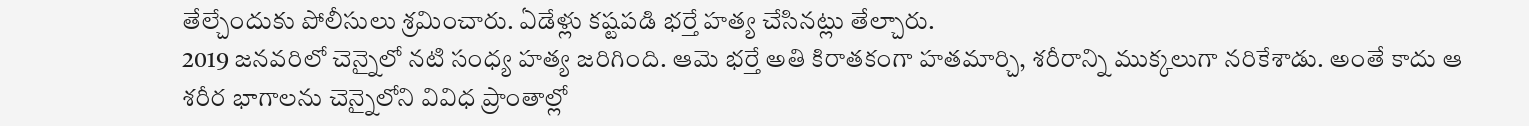తేల్చేందుకు పోలీసులు శ్రమించారు. ఏడేళ్లు కష్టపడి భర్తే హత్య చేసినట్లు తేల్చారు.
2019 జనవరిలో చెన్నైలో నటి సంధ్య హత్య జరిగింది. ఆమె భర్తే అతి కిరాతకంగా హతమార్చి, శరీరాన్ని ముక్కలుగా నరికేశాడు. అంతే కాదు ఆ శరీర భాగాలను చెన్నైలోని వివిధ ప్రాంతాల్లో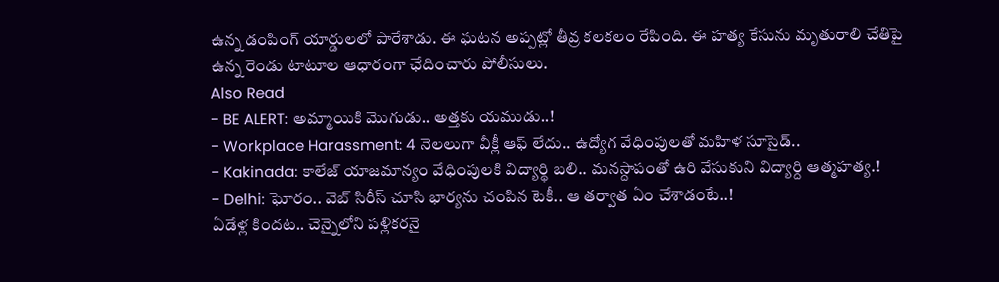ఉన్న డంపింగ్ యార్డులలో పారేశాడు. ఈ ఘటన అప్పట్లో తీవ్ర కలకలం రేపింది. ఈ హత్య కేసును మృతురాలి చేతిపై ఉన్న రెండు టాటూల ఆధారంగా ఛేదించారు పోలీసులు.
Also Read
- BE ALERT: అమ్మాయికి మొగుడు.. అత్తకు యముడు..!
- Workplace Harassment: 4 నెలలుగా వీక్లీ ఆఫ్ లేదు.. ఉద్యోగ వేధింపులతో మహిళ సూసైడ్..
- Kakinada: కాలేజ్ యాజమాన్యం వేధింపులకి విద్యార్థి బలి.. మనస్దాపంతో ఉరి వేసుకుని విద్యార్ది ఆత్మహత్య.!
- Delhi: ఘోరం.. వెబ్ సిరీస్ చూసి భార్యను చంపిన టెకీ.. ఆ తర్వాత ఏం చేశాడంటే..!
ఏడేళ్ల కిందట.. చెన్నైలోని పళ్లికరనై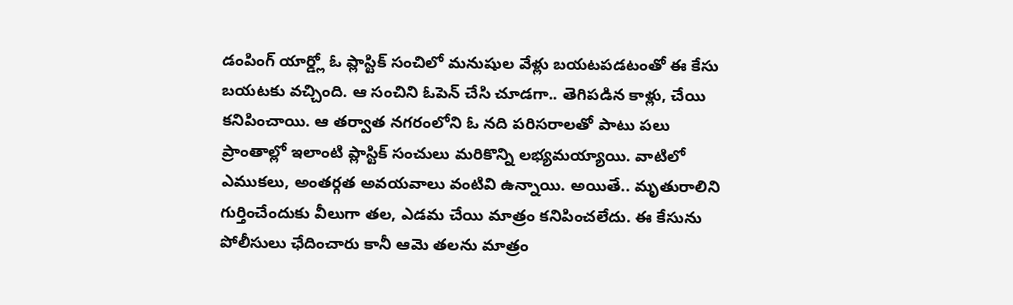డంపింగ్ యార్డ్లో ఓ ప్లాస్టిక్ సంచిలో మనుషుల వేళ్లు బయటపడటంతో ఈ కేసు బయటకు వచ్చింది. ఆ సంచిని ఓపెన్ చేసి చూడగా.. తెగిపడిన కాళ్లు, చేయి కనిపించాయి. ఆ తర్వాత నగరంలోని ఓ నది పరిసరాలతో పాటు పలు ప్రాంతాల్లో ఇలాంటి ప్లాస్టిక్ సంచులు మరికొన్ని లభ్యమయ్యాయి. వాటిలో ఎముకలు, అంతర్గత అవయవాలు వంటివి ఉన్నాయి. అయితే.. మృతురాలిని గుర్తించేందుకు వీలుగా తల, ఎడమ చేయి మాత్రం కనిపించలేదు. ఈ కేసును పోలీసులు ఛేదించారు కానీ ఆమె తలను మాత్రం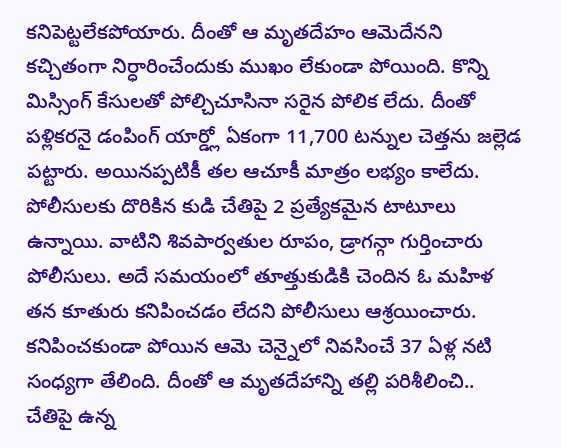కనిపెట్టలేకపోయారు. దీంతో ఆ మృతదేహం ఆమెదేనని కచ్చితంగా నిర్ధారించేందుకు ముఖం లేకుండా పోయింది. కొన్ని మిస్సింగ్ కేసులతో పోల్చిచూసినా సరైన పోలిక లేదు. దీంతో పళ్లికరనై డంపింగ్ యార్డ్లో ఏకంగా 11,700 టన్నుల చెత్తను జల్లెడ పట్టారు. అయినప్పటికీ తల ఆచూకీ మాత్రం లభ్యం కాలేదు.
పోలీసులకు దొరికిన కుడి చేతిపై 2 ప్రత్యేకమైన టాటూలు ఉన్నాయి. వాటిని శివపార్వతుల రూపం, డ్రాగన్గా గుర్తించారు పోలీసులు. అదే సమయంలో తూత్తుకుడికి చెందిన ఓ మహిళ తన కూతురు కనిపించడం లేదని పోలీసులు ఆశ్రయించారు. కనిపించకుండా పోయిన ఆమె చెన్నైలో నివసించే 37 ఏళ్ల నటి సంధ్యగా తేలింది. దీంతో ఆ మృతదేహాన్ని తల్లి పరిశీలించి.. చేతిపై ఉన్న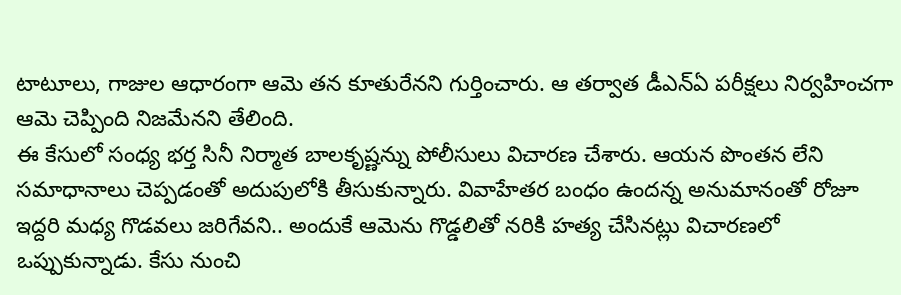టాటూలు, గాజుల ఆధారంగా ఆమె తన కూతురేనని గుర్తించారు. ఆ తర్వాత డీఎన్ఏ పరీక్షలు నిర్వహించగా ఆమె చెప్పింది నిజమేనని తేలింది.
ఈ కేసులో సంధ్య భర్త సినీ నిర్మాత బాలకృష్ణన్ను పోలీసులు విచారణ చేశారు. ఆయన పొంతన లేని సమాధానాలు చెప్పడంతో అదుపులోకి తీసుకున్నారు. వివాహేతర బంధం ఉందన్న అనుమానంతో రోజూ ఇద్దరి మధ్య గొడవలు జరిగేవని.. అందుకే ఆమెను గొడ్డలితో నరికి హత్య చేసినట్లు విచారణలో ఒప్పుకున్నాడు. కేసు నుంచి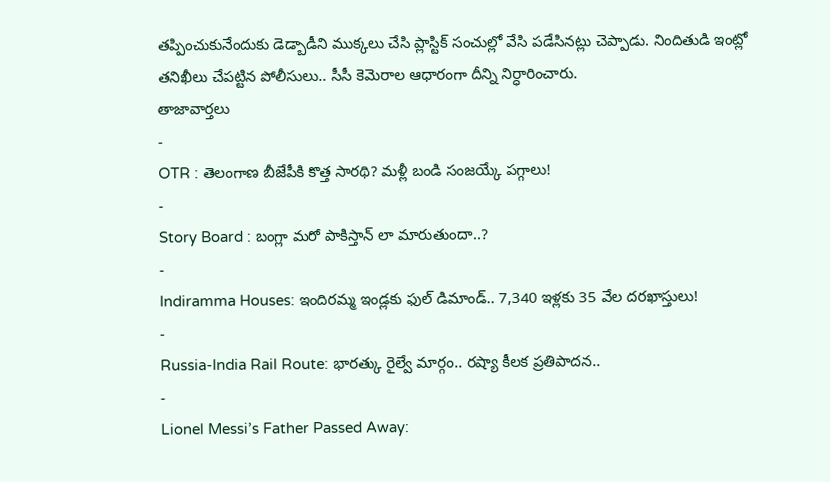తప్పించుకునేందుకు డెడ్బాడీని ముక్కలు చేసి ప్లాస్టిక్ సంచుల్లో వేసి పడేసినట్లు చెప్పాడు. నిందితుడి ఇంట్లో తనిఖీలు చేపట్టిన పోలీసులు.. సీసీ కెమెరాల ఆధారంగా దీన్ని నిర్ధారించారు.
తాజావార్తలు
-
OTR : తెలంగాణ బీజేపీకి కొత్త సారథి? మళ్లీ బండి సంజయ్కే పగ్గాలు!
-
Story Board : బంగ్లా మరో పాకిస్తాన్ లా మారుతుందా..?
-
Indiramma Houses: ఇందిరమ్మ ఇండ్లకు ఫుల్ డిమాండ్.. 7,340 ఇళ్లకు 35 వేల దరఖాస్తులు!
-
Russia-India Rail Route: భారత్కు రైల్వే మార్గం.. రష్యా కీలక ప్రతిపాదన..
-
Lionel Messi’s Father Passed Away: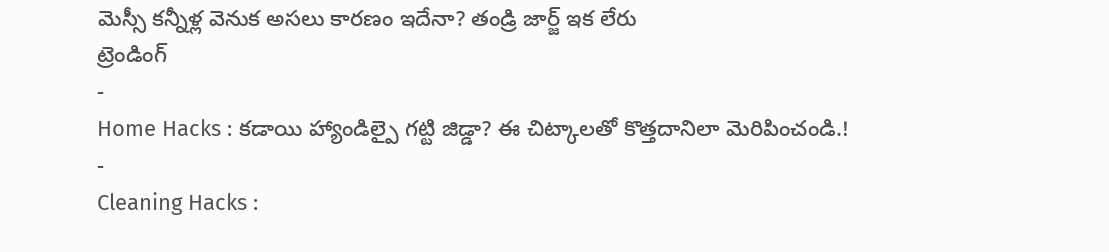మెస్సీ కన్నీళ్ల వెనుక అసలు కారణం ఇదేనా? తండ్రి జార్జ్ ఇక లేరు
ట్రెండింగ్
-
Home Hacks : కడాయి హ్యాండిల్పై గట్టి జిడ్డా? ఈ చిట్కాలతో కొత్తదానిలా మెరిపించండి.!
-
Cleaning Hacks :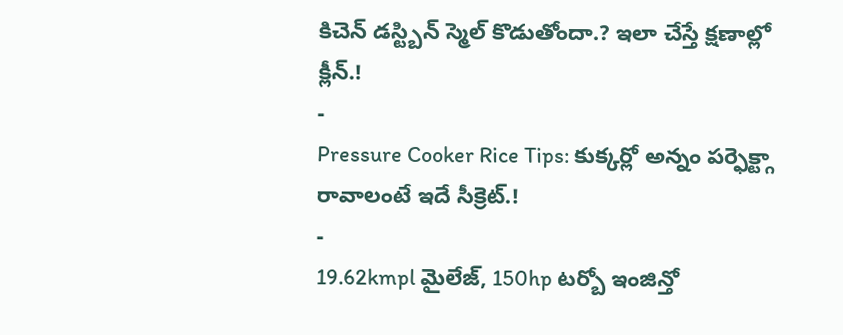కిచెన్ డస్ట్బిన్ స్మెల్ కొడుతోందా.? ఇలా చేస్తే క్షణాల్లో క్లీన్.!
-
Pressure Cooker Rice Tips: కుక్కర్లో అన్నం పర్ఫెక్ట్గా రావాలంటే ఇదే సీక్రెట్.!
-
19.62kmpl మైలేజ్, 150hp టర్బో ఇంజిన్తో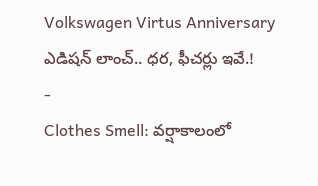Volkswagen Virtus Anniversary ఎడిషన్ లాంచ్.. ధర, ఫీచర్లు ఇవే.!
-
Clothes Smell: వర్షాకాలంలో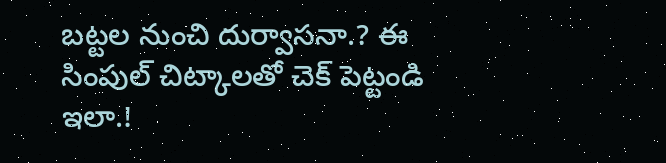బట్టల నుంచి దుర్వాసనా.? ఈ సింపుల్ చిట్కాలతో చెక్ పెట్టండి ఇలా.!